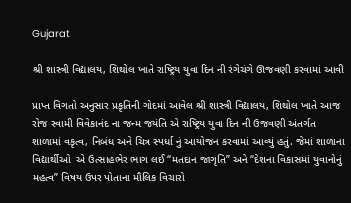Gujarat

શ્રી શાસ્ત્રી વિદ્યાલય, શિથોલ ખાતે રાષ્ટ્રિય યુવા દિન ની રંગેચંગે ઊજવણી કરવામાં આવી

પ્રાપ્ત વિગતો અનુસાર પ્રકૃતિની ગોદમાં આવેલ શ્રી શાસ્ત્રી વિદ્યાલય, શિથોલ ખાતે આજ રોજ સ્વામી વિવેકાનંદ ના જન્મ જયંતિ એ રાષ્ટ્રિય યુવા દિન ની ઉજવણી અંતર્ગત શાળામાં વકૃત્વ, નિબંધ અને ચિત્ર સ્પર્ધા નું આયોજન કરવામાં આવ્યું હતું. જેમાં શાળાના વિદ્યાર્થીઓ  એ ઉત્સાહભેર ભાગ લઈ “મતદાન જાગૃતિ” અને “દેશના વિકાસમાં યુવાનોનું મહત્વ” વિષય ઉપર પોતાના મૌલિક વિચારો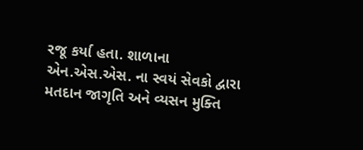રજૂ કર્યા હતા. શાળાના એન.એસ.એસ. ના સ્વયં સેવકો દ્વારા મતદાન જાગૃતિ અને વ્યસન મુક્તિ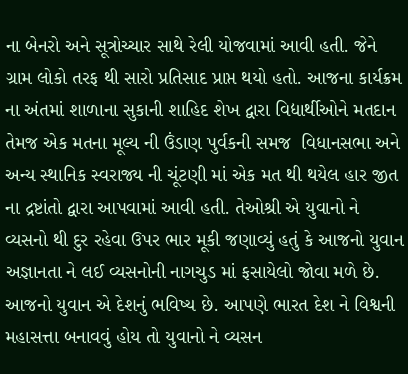ના બેનરો અને સૂત્રોચ્ચાર સાથે રેલી યોજવામાં આવી હતી. જેને ગ્રામ લોકો તરફ થી સારો પ્રતિસાદ પ્રાપ્ત થયો હતો. આજના કાર્યક્રમ ના અંતમાં શાળાના સુકાની શાહિદ શેખ દ્વારા વિદ્યાર્થીઓને મતદાન  તેમજ એક મતના મૂલ્ય ની ઉંડાણ પુર્વકની સમજ  વિધાનસભા અને અન્ય સ્થાનિક સ્વરાજ્ય ની ચૂંટણી માં એક મત થી થયેલ હાર જીત ના દ્રષ્ટાંતો દ્વારા આપવામાં આવી હતી. તેઓશ્રી એ યુવાનો ને વ્યસનો થી દુર રહેવા ઉપર ભાર મૂકી જણાવ્યું હતું કે આજનો યુવાન અજ્ઞાનતા ને લઈ વ્યસનોની નાગચુડ માં ફસાયેલો જોવા મળે છે. આજનો યુવાન એ દેશનું ભવિષ્ય છે. આપણે ભારત દેશ ને વિશ્વની મહાસત્તા બનાવવું હોય તો યુવાનો ને વ્યસન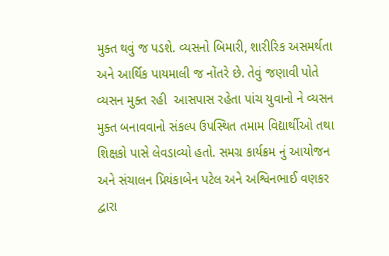મુક્ત થવું જ પડશે. વ્યસનો બિમારી, શારીરિક અસમર્થતા અને આર્થિક પાયમાલી જ નોંતરે છે. તેવું જણાવી પોતે વ્યસન મુક્ત રહી  આસપાસ રહેતા પાંચ યુવાનો ને વ્યસન મુક્ત બનાવવાનો સંકલ્પ ઉપસ્થિત તમામ વિદ્યાર્થીઓ તથા શિક્ષકો પાસે લેવડાવ્યો હતો. સમગ્ર કાર્યક્રમ નું આયોજન અને સંચાલન પ્રિયંકાબેન પટેલ અને અશ્વિનભાઈ વણકર દ્વારા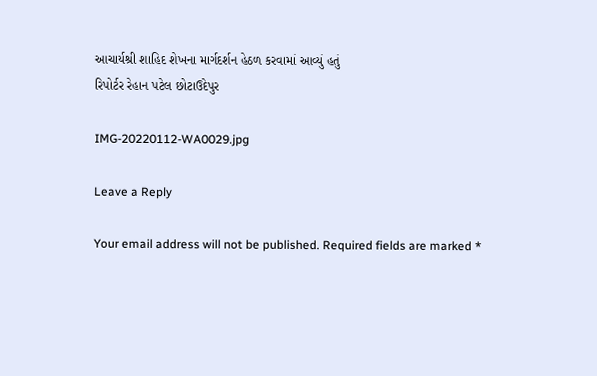આચાર્યશ્રી શાહિદ શેખના માર્ગદર્શન હેઠળ કરવામાં આવ્યું હતું
રિપોર્ટર રેહાન પટેલ છોટાઉદેપુર

IMG-20220112-WA0029.jpg

Leave a Reply

Your email address will not be published. Required fields are marked *